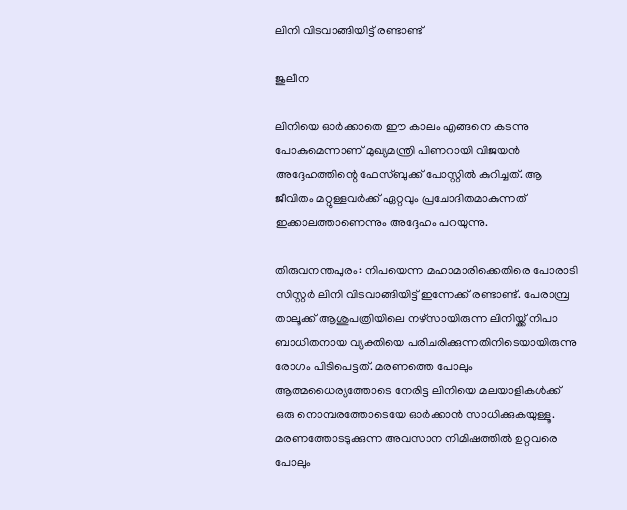ലിനി വിടവാങ്ങിയിട്ട് രണ്ടാണ്ട്

ജുലീന

ലിനിയെ ഓര്‍ക്കാതെ ഈ കാലം എങ്ങനെ കടന്നു പോകുമെന്നാണ് മുഖ്യമന്ത്രി പിണറായി വിജയന്‍ അദ്ദേഹത്തിന്റെ ഫേസ്ബുക്ക് പോസ്റ്റില്‍ കുറിച്ചത്. ആ ജീവിതം മറ്റുള്ളവര്‍ക്ക് ഏറ്റവും പ്രചോദിതമാകുന്നത് ഇക്കാലത്താണെന്നും അദ്ദേഹം പറയുന്നു.

തിരുവനന്തപുരം: നിപയെന്ന മഹാമാരിക്കെതിരെ പോരാടി സിസ്റ്റര്‍ ലിനി വിടവാങ്ങിയിട്ട് ഇന്നേക്ക് രണ്ടാണ്ട്. പേരാമ്പ്ര താലൂക്ക് ആശുപത്രിയിലെ നഴ്‌സായിരുന്ന ലിനിയ്ക്ക് നിപാ ബാധിതനായ വ്യക്തിയെ പരിചരിക്കുന്നതിനിടെയായിരുന്നു രോഗം പിടിപെട്ടത്. മരണത്തെ പോലും ആത്മധൈര്യത്തോടെ നേരിട്ട ലിനിയെ മലയാളികള്‍ക്ക് ഒരു നൊമ്പരത്തോടെയേ ഓര്‍ക്കാന്‍ സാധിക്കുകയുള്ളൂ. മരണത്തോടടുക്കുന്ന അവസാന നിമിഷത്തില്‍ ഉറ്റവരെ പോലും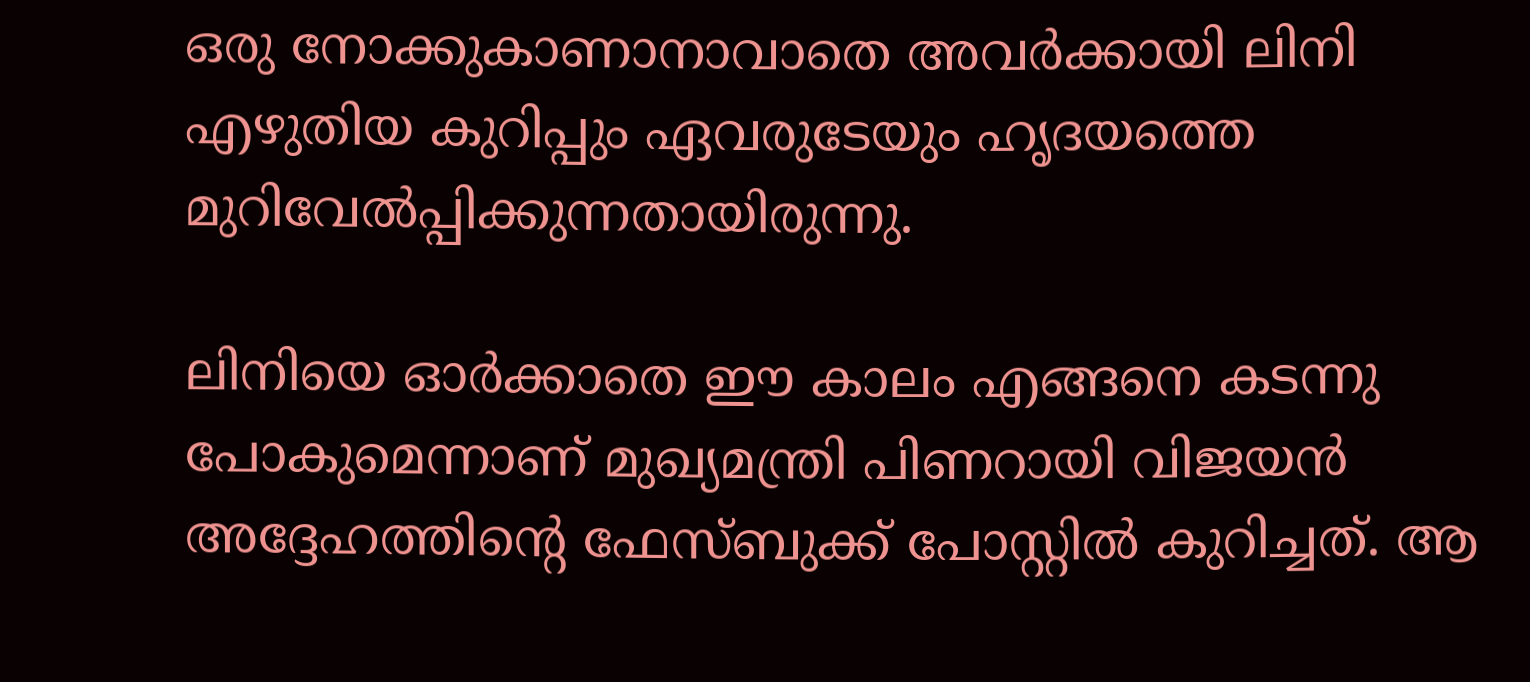ഒരു നോക്കുകാണാനാവാതെ അവര്‍ക്കായി ലിനി എഴുതിയ കുറിപ്പും ഏവരുടേയും ഹൃദയത്തെ മുറിവേല്‍പ്പിക്കുന്നതായിരുന്നു.

ലിനിയെ ഓര്‍ക്കാതെ ഈ കാലം എങ്ങനെ കടന്നു പോകുമെന്നാണ് മുഖ്യമന്ത്രി പിണറായി വിജയന്‍ അദ്ദേഹത്തിന്റെ ഫേസ്ബുക്ക് പോസ്റ്റില്‍ കുറിച്ചത്. ആ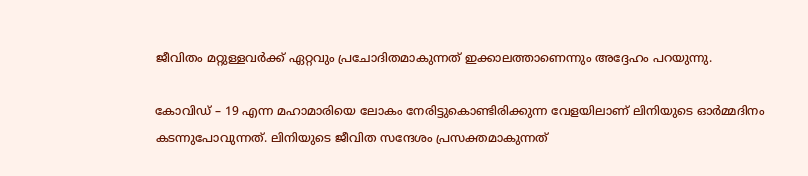ജീവിതം മറ്റുള്ളവര്‍ക്ക് ഏറ്റവും പ്രചോദിതമാകുന്നത് ഇക്കാലത്താണെന്നും അദ്ദേഹം പറയുന്നു.

കോവിഡ് – 19 എന്ന മഹാമാരിയെ ലോകം നേരിട്ടുകൊണ്ടിരിക്കുന്ന വേളയിലാണ് ലിനിയുടെ ഓര്‍മ്മദിനം കടന്നുപോവുന്നത്. ലിനിയുടെ ജീവിത സന്ദേശം പ്രസക്തമാകുന്നത്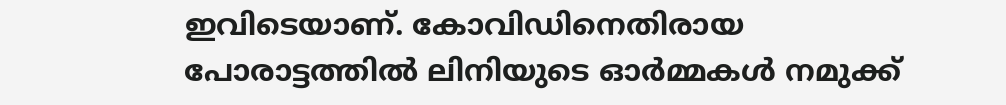ഇവിടെയാണ്. കോവിഡിനെതിരായ പോരാട്ടത്തില്‍ ലിനിയുടെ ഓര്‍മ്മകള്‍ നമുക്ക്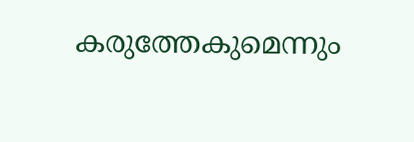കരുത്തേകുമെന്നും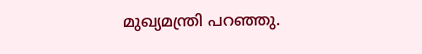മുഖ്യമന്ത്രി പറഞ്ഞു.